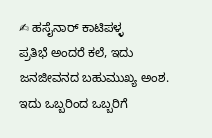✍ ಹಸೈನಾರ್ ಕಾಟಿಪಳ್ಳ
ಪ್ರತಿಭೆ ಅಂದರೆ ಕಲೆ, ಇದು ಜನಜೀವನದ ಬಹುಮುಖ್ಯ ಅಂಶ. ಇದು ಒಬ್ಬರಿಂದ ಒಬ್ಬರಿಗೆ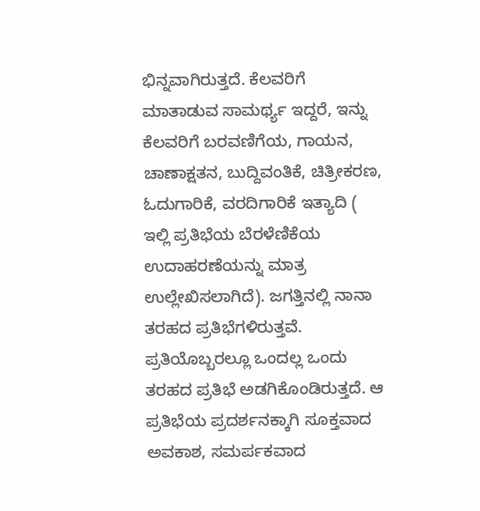ಭಿನ್ನವಾಗಿರುತ್ತದೆ. ಕೆಲವರಿಗೆ ಮಾತಾಡುವ ಸಾಮರ್ಥ್ಯ ಇದ್ದರೆ, ಇನ್ನು ಕೆಲವರಿಗೆ ಬರವಣಿಗೆಯ, ಗಾಯನ, ಚಾಣಾಕ್ಷತನ, ಬುದ್ದಿವಂತಿಕೆ, ಚಿತ್ರೀಕರಣ, ಓದುಗಾರಿಕೆ, ವರದಿಗಾರಿಕೆ ಇತ್ಯಾದಿ ( ಇಲ್ಲಿ ಪ್ರತಿಭೆಯ ಬೆರಳೆಣಿಕೆಯ ಉದಾಹರಣೆಯನ್ನು ಮಾತ್ರ ಉಲ್ಲೇಖಿಸಲಾಗಿದೆ). ಜಗತ್ತಿನಲ್ಲಿ ನಾನಾ ತರಹದ ಪ್ರತಿಭೆಗಳಿರುತ್ತವೆ. ಪ್ರತಿಯೊಬ್ಬರಲ್ಲೂ ಒಂದಲ್ಲ ಒಂದು ತರಹದ ಪ್ರತಿಭೆ ಅಡಗಿಕೊಂಡಿರುತ್ತದೆ. ಆ ಪ್ರತಿಭೆಯ ಪ್ರದರ್ಶನಕ್ಕಾಗಿ ಸೂಕ್ತವಾದ ಅವಕಾಶ, ಸಮರ್ಪಕವಾದ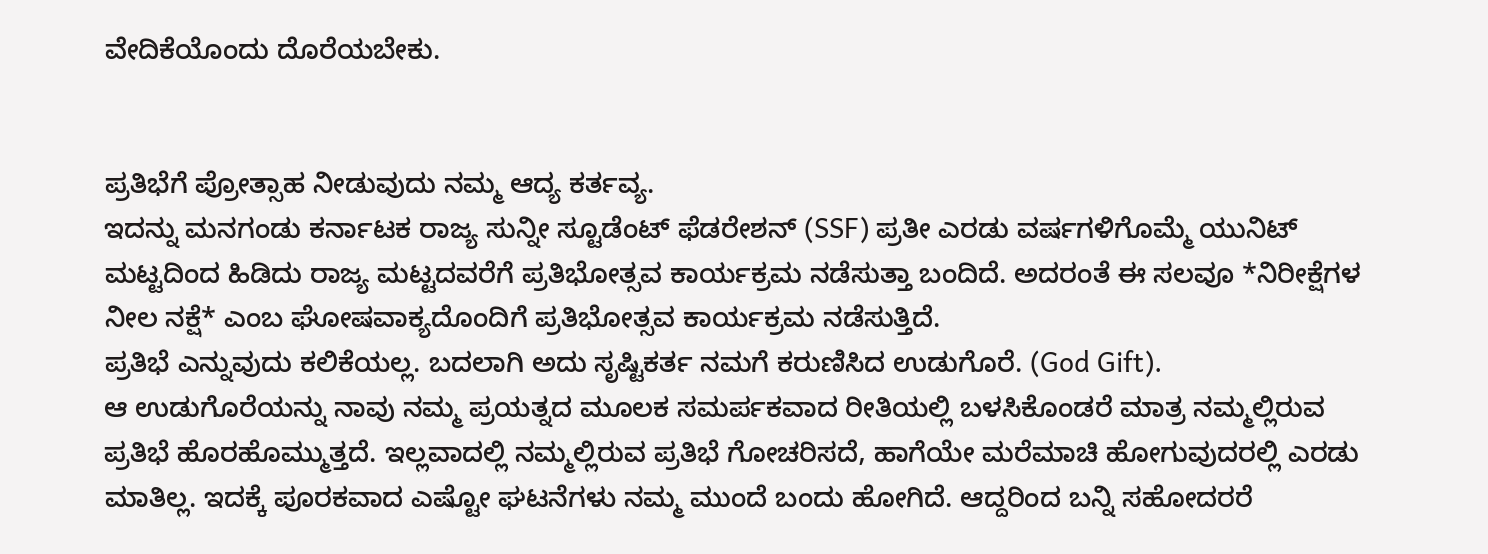ವೇದಿಕೆಯೊಂದು ದೊರೆಯಬೇಕು.


ಪ್ರತಿಭೆಗೆ ಪ್ರೋತ್ಸಾಹ ನೀಡುವುದು ನಮ್ಮ ಆದ್ಯ ಕರ್ತವ್ಯ.
ಇದನ್ನು ಮನಗಂಡು ಕರ್ನಾಟಕ ರಾಜ್ಯ ಸುನ್ನೀ ಸ್ಟೂಡೆಂಟ್ ಫೆಡರೇಶನ್ (SSF) ಪ್ರತೀ ಎರಡು ವರ್ಷಗಳಿಗೊಮ್ಮೆ ಯುನಿಟ್ ಮಟ್ಟದಿಂದ ಹಿಡಿದು ರಾಜ್ಯ ಮಟ್ಟದವರೆಗೆ ಪ್ರತಿಭೋತ್ಸವ ಕಾರ್ಯಕ್ರಮ ನಡೆಸುತ್ತಾ ಬಂದಿದೆ. ಅದರಂತೆ ಈ ಸಲವೂ *ನಿರೀಕ್ಷೆಗಳ ನೀಲ ನಕ್ಷೆ* ಎಂಬ ಘೋಷವಾಕ್ಯದೊಂದಿಗೆ ಪ್ರತಿಭೋತ್ಸವ ಕಾರ್ಯಕ್ರಮ ನಡೆಸುತ್ತಿದೆ.
ಪ್ರತಿಭೆ ಎನ್ನುವುದು ಕಲಿಕೆಯಲ್ಲ. ಬದಲಾಗಿ ಅದು ಸೃಷ್ಟಿಕರ್ತ ನಮಗೆ ಕರುಣಿಸಿದ ಉಡುಗೊರೆ. (God Gift).
ಆ ಉಡುಗೊರೆಯನ್ನು ನಾವು ನಮ್ಮ ಪ್ರಯತ್ನದ ಮೂಲಕ ಸಮರ್ಪಕವಾದ ರೀತಿಯಲ್ಲಿ ಬಳಸಿಕೊಂಡರೆ ಮಾತ್ರ ನಮ್ಮಲ್ಲಿರುವ ಪ್ರತಿಭೆ ಹೊರಹೊಮ್ಮುತ್ತದೆ. ಇಲ್ಲವಾದಲ್ಲಿ ನಮ್ಮಲ್ಲಿರುವ ಪ್ರತಿಭೆ ಗೋಚರಿಸದೆ, ಹಾಗೆಯೇ ಮರೆಮಾಚಿ ಹೋಗುವುದರಲ್ಲಿ ಎರಡು ಮಾತಿಲ್ಲ. ಇದಕ್ಕೆ ಪೂರಕವಾದ ಎಷ್ಟೋ ಘಟನೆಗಳು ನಮ್ಮ ಮುಂದೆ ಬಂದು ಹೋಗಿದೆ. ಆದ್ದರಿಂದ ಬನ್ನಿ ಸಹೋದರರೆ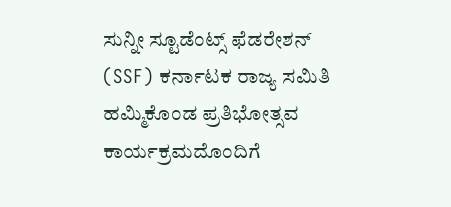ಸುನ್ನೀ ಸ್ಟೂಡೆಂಟ್ಸ್ ಫೆಡರೇಶನ್ (SSF) ಕರ್ನಾಟಕ ರಾಜ್ಯ ಸಮಿತಿ ಹಮ್ಮಿಕೊಂಡ ಪ್ರತಿಭೋತ್ಸವ ಕಾರ್ಯಕ್ರಮದೊಂದಿಗೆ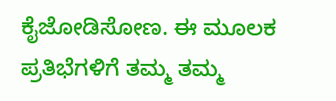ಕೈಜೋಡಿಸೋಣ. ಈ ಮೂಲಕ ಪ್ರತಿಭೆಗಳಿಗೆ ತಮ್ಮ ತಮ್ಮ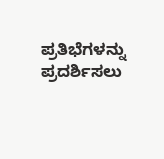ಪ್ರತಿಭೆಗಳನ್ನು ಪ್ರದರ್ಶಿಸಲು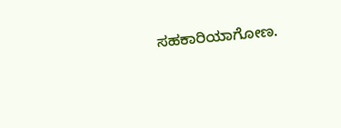ಸಹಕಾರಿಯಾಗೋಣ.